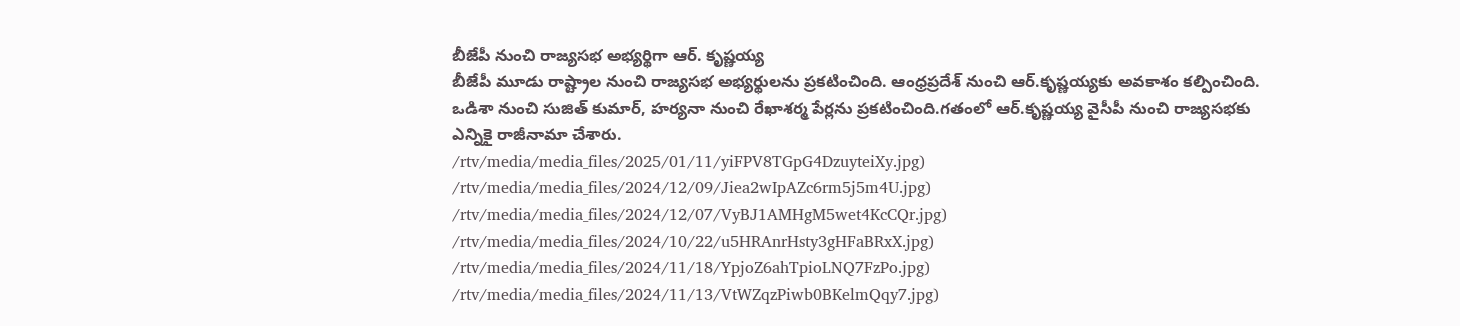బీజేపీ నుంచి రాజ్యసభ అభ్యర్థిగా ఆర్. కృష్ణయ్య
బీజేపీ మూడు రాష్ట్రాల నుంచి రాజ్యసభ అభ్యర్థులను ప్రకటించింది. ఆంధ్రప్రదేశ్ నుంచి ఆర్.కృష్ణయ్యకు అవకాశం కల్పించింది. ఒడిశా నుంచి సుజిత్ కుమార్, హర్యనా నుంచి రేఖాశర్మ పేర్లను ప్రకటించింది.గతంలో ఆర్.కృష్ణయ్య వైసీపీ నుంచి రాజ్యసభకు ఎన్నికై రాజీనామా చేశారు.
/rtv/media/media_files/2025/01/11/yiFPV8TGpG4DzuyteiXy.jpg)
/rtv/media/media_files/2024/12/09/Jiea2wIpAZc6rm5j5m4U.jpg)
/rtv/media/media_files/2024/12/07/VyBJ1AMHgM5wet4KcCQr.jpg)
/rtv/media/media_files/2024/10/22/u5HRAnrHsty3gHFaBRxX.jpg)
/rtv/media/media_files/2024/11/18/YpjoZ6ahTpioLNQ7FzPo.jpg)
/rtv/media/media_files/2024/11/13/VtWZqzPiwb0BKelmQqy7.jpg)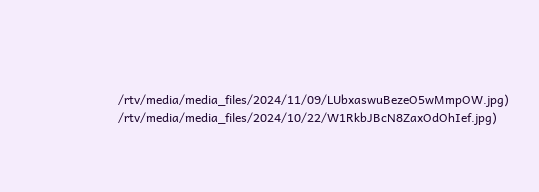/rtv/media/media_files/2024/11/09/LUbxaswuBezeO5wMmpOW.jpg)
/rtv/media/media_files/2024/10/22/W1RkbJBcN8ZaxOdOhIef.jpg)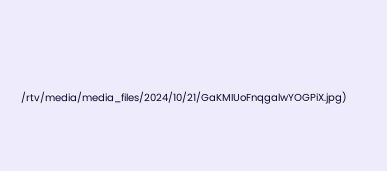/rtv/media/media_files/2024/10/21/GaKMIUoFnqgalwYOGPiX.jpg)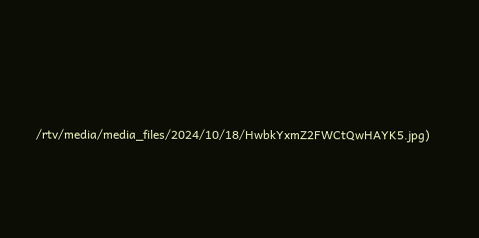/rtv/media/media_files/2024/10/18/HwbkYxmZ2FWCtQwHAYK5.jpg)